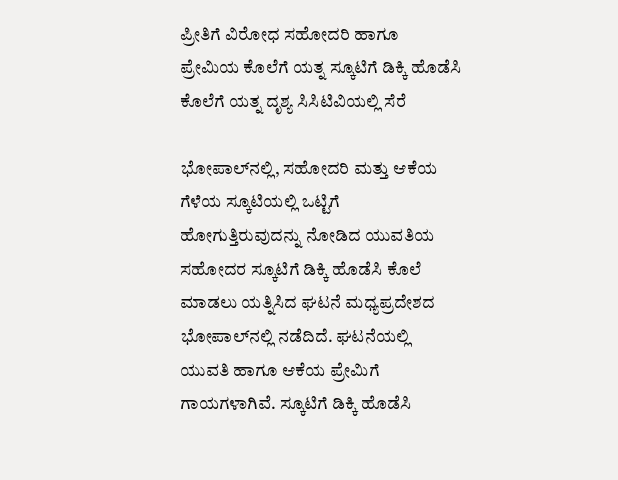ಪ್ರೀತಿಗೆ ವಿರೋಧ ಸಹೋದರಿ ಹಾಗೂ ಪ್ರೇಮಿಯ ಕೊಲೆಗೆ ಯತ್ನ ಸ್ಕೂಟಿಗೆ ಡಿಕ್ಕಿ ಹೊಡೆಸಿ ಕೊಲೆಗೆ ಯತ್ನ ದೃಶ್ಯ ಸಿಸಿಟಿವಿಯಲ್ಲಿ ಸೆರೆ

ಭೋಪಾಲ್‌ನಲ್ಲಿ, ಸಹೋದರಿ ಮತ್ತು ಆಕೆಯ ಗೆಳೆಯ ಸ್ಕೂಟಿಯಲ್ಲಿ ಒಟ್ಟಿಗೆ ಹೋಗುತ್ತಿರುವುದನ್ನು ನೋಡಿದ ಯುವತಿಯ ಸಹೋದರ ಸ್ಕೂಟಿಗೆ ಡಿಕ್ಕಿ ಹೊಡೆಸಿ ಕೊಲೆ ಮಾಡಲು ಯತ್ನಿಸಿದ ಘಟನೆ ಮಧ್ಯಪ್ರದೇಶದ ಭೋಪಾಲ್‌ನಲ್ಲಿ ನಡೆದಿದೆ. ಘಟನೆಯಲ್ಲಿ ಯುವತಿ ಹಾಗೂ ಆಕೆಯ ಪ್ರೇಮಿಗೆ ಗಾಯಗಳಾಗಿವೆ. ಸ್ಕೂಟಿಗೆ ಡಿಕ್ಕಿ ಹೊಡೆಸಿ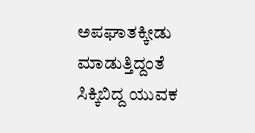ಅಪಘಾತಕ್ಕೀಡು ಮಾಡುತ್ತಿದ್ದಂತೆ ಸಿಕ್ಕಿಬಿದ್ದ ಯುವಕ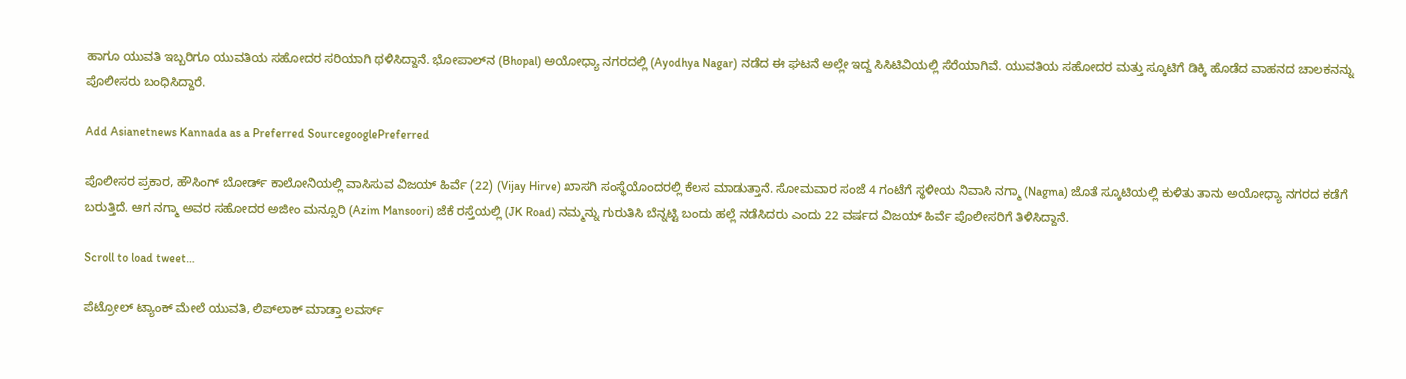ಹಾಗೂ ಯುವತಿ ಇಬ್ಬರಿಗೂ ಯುವತಿಯ ಸಹೋದರ ಸರಿಯಾಗಿ ಥಳಿಸಿದ್ದಾನೆ. ಭೋಪಾಲ್‌ನ (Bhopal) ಅಯೋಧ್ಯಾ ನಗರದಲ್ಲಿ (Ayodhya Nagar) ನಡೆದ ಈ ಘಟನೆ ಅಲ್ಲೇ ಇದ್ದ ಸಿಸಿಟಿವಿಯಲ್ಲಿ ಸೆರೆಯಾಗಿವೆ. ಯುವತಿಯ ಸಹೋದರ ಮತ್ತು ಸ್ಕೂಟಿಗೆ ಡಿಕ್ಕಿ ಹೊಡೆದ ವಾಹನದ ಚಾಲಕನನ್ನು ಪೊಲೀಸರು ಬಂಧಿಸಿದ್ದಾರೆ.

Add Asianetnews Kannada as a Preferred SourcegooglePreferred

ಪೊಲೀಸರ ಪ್ರಕಾರ, ಹೌಸಿಂಗ್ ಬೋರ್ಡ್ ಕಾಲೋನಿಯಲ್ಲಿ ವಾಸಿಸುವ ವಿಜಯ್ ಹಿರ್ವೆ (22) (Vijay Hirve) ಖಾಸಗಿ ಸಂಸ್ಥೆಯೊಂದರಲ್ಲಿ ಕೆಲಸ ಮಾಡುತ್ತಾನೆ. ಸೋಮವಾರ ಸಂಜೆ 4 ಗಂಟೆಗೆ ಸ್ಥಳೀಯ ನಿವಾಸಿ ನಗ್ಮಾ (Nagma) ಜೊತೆ ಸ್ಕೂಟಿಯಲ್ಲಿ ಕುಳಿತು ತಾನು ಅಯೋಧ್ಯಾ ನಗರದ ಕಡೆಗೆ ಬರುತ್ತಿದೆ. ಆಗ ನಗ್ಮಾ ಅವರ ಸಹೋದರ ಅಜೀಂ ಮನ್ಸೂರಿ (Azim Mansoori) ಜೆಕೆ ರಸ್ತೆಯಲ್ಲಿ (JK Road) ನಮ್ಮನ್ನು ಗುರುತಿಸಿ ಬೆನ್ನಟ್ಟಿ ಬಂದು ಹಲ್ಲೆ ನಡೆಸಿದರು ಎಂದು 22 ವರ್ಷದ ವಿಜಯ್ ಹಿರ್ವೆ ಪೊಲೀಸರಿಗೆ ತಿಳಿಸಿದ್ದಾನೆ.

Scroll to load tweet…

ಪೆಟ್ರೋಲ್ ಟ್ಯಾಂಕ್ ಮೇಲೆ ಯುವತಿ‌, ಲಿಪ್‌ಲಾಕ್‌ ಮಾಡ್ತಾ ಲವರ್ಸ್‌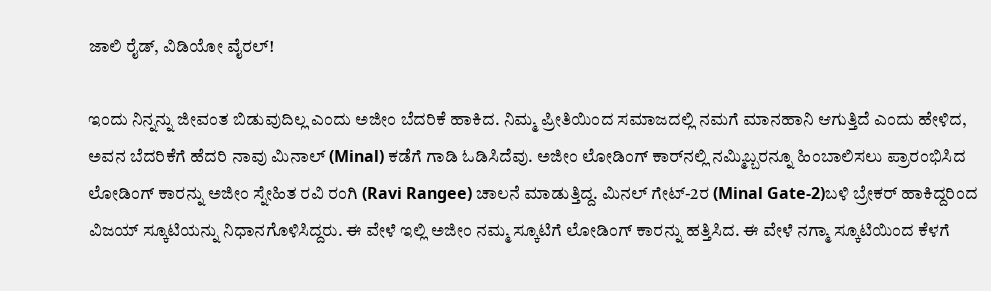ಜಾಲಿ ರೈಡ್, ವಿಡಿಯೋ ವೈರಲ್!

ಇಂದು ನಿನ್ನನ್ನು ಜೀವಂತ ಬಿಡುವುದಿಲ್ಲ ಎಂದು ಅಜೀಂ ಬೆದರಿಕೆ ಹಾಕಿದ. ನಿಮ್ಮ ಪ್ರೀತಿಯಿಂದ ಸಮಾಜದಲ್ಲಿ ನಮಗೆ ಮಾನಹಾನಿ ಆಗುತ್ತಿದೆ ಎಂದು ಹೇಳಿದ, ಅವನ ಬೆದರಿಕೆಗೆ ಹೆದರಿ ನಾವು ಮಿನಾಲ್ (Minal) ಕಡೆಗೆ ಗಾಡಿ ಓಡಿಸಿದೆವು. ಅಜೀಂ ಲೋಡಿಂಗ್ ಕಾರ್‌ನಲ್ಲಿ ನಮ್ಮಿಬ್ಬರನ್ನೂ ಹಿಂಬಾಲಿಸಲು ಪ್ರಾರಂಭಿಸಿದ ಲೋಡಿಂಗ್ ಕಾರನ್ನು ಅಜೀಂ ಸ್ನೇಹಿತ ರವಿ ರಂಗಿ (Ravi Rangee) ಚಾಲನೆ ಮಾಡುತ್ತಿದ್ದ. ಮಿನಲ್ ಗೇಟ್-2ರ (Minal Gate-2)ಬಳಿ ಬ್ರೇಕರ್‌ ಹಾಕಿದ್ದರಿಂದ ವಿಜಯ್ ಸ್ಕೂಟಿಯನ್ನು ನಿಧಾನಗೊಳಿಸಿದ್ದರು. ಈ ವೇಳೆ ಇಲ್ಲಿ ಅಜೀಂ ನಮ್ಮ ಸ್ಕೂಟಿಗೆ ಲೋಡಿಂಗ್ ಕಾರನ್ನು ಹತ್ತಿಸಿದ. ಈ ವೇಳೆ ನಗ್ಮಾ ಸ್ಕೂಟಿಯಿಂದ ಕೆಳಗೆ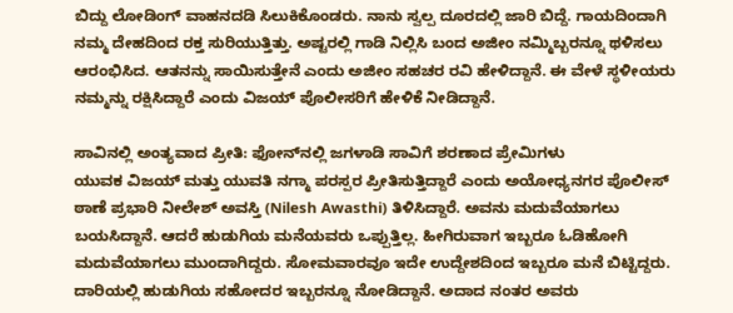ಬಿದ್ದು ಲೋಡಿಂಗ್‌ ವಾಹನದಡಿ ಸಿಲುಕಿಕೊಂಡರು. ನಾನು ಸ್ವಲ್ಪ ದೂರದಲ್ಲಿ ಜಾರಿ ಬಿದ್ದೆ. ಗಾಯದಿಂದಾಗಿ ನಮ್ಮ ದೇಹದಿಂದ ರಕ್ತ ಸುರಿಯುತ್ತಿತ್ತು. ಅಷ್ಟರಲ್ಲಿ ಗಾಡಿ ನಿಲ್ಲಿಸಿ ಬಂದ ಅಜೀಂ ನಮ್ಮಿಬ್ಬರನ್ನೂ ಥಳಿಸಲು ಆರಂಭಿಸಿದ. ಆತನನ್ನು ಸಾಯಿಸುತ್ತೇನೆ ಎಂದು ಅಜೀಂ ಸಹಚರ ರವಿ ಹೇಳಿದ್ದಾನೆ. ಈ ವೇಳೆ ಸ್ಥಳೀಯರು ನಮ್ಮನ್ನು ರಕ್ಷಿಸಿದ್ದಾರೆ ಎಂದು ವಿಜಯ್‌ ಪೊಲೀಸರಿಗೆ ಹೇಳಿಕೆ ನೀಡಿದ್ದಾನೆ.

ಸಾವಿನಲ್ಲಿ ಅಂತ್ಯವಾದ ಪ್ರೀತಿ: ಫೋನ್‌ನಲ್ಲಿ ಜಗಳಾಡಿ ಸಾವಿಗೆ ಶರಣಾದ ಪ್ರೇಮಿಗಳು
ಯುವಕ ವಿಜಯ್‌ ಮತ್ತು ಯುವತಿ ನಗ್ಮಾ ಪರಸ್ಪರ ಪ್ರೀತಿಸುತ್ತಿದ್ದಾರೆ ಎಂದು ಅಯೋಧ್ಯನಗರ ಪೊಲೀಸ್ ಠಾಣೆ ಪ್ರಭಾರಿ ನೀಲೇಶ್ ಅವಸ್ತಿ (Nilesh Awasthi) ತಿಳಿಸಿದ್ದಾರೆ. ಅವನು ಮದುವೆಯಾಗಲು ಬಯಸಿದ್ದಾನೆ. ಆದರೆ ಹುಡುಗಿಯ ಮನೆಯವರು ಒಪ್ಪುತ್ತಿಲ್ಲ. ಹೀಗಿರುವಾಗ ಇಬ್ಬರೂ ಓಡಿಹೋಗಿ ಮದುವೆಯಾಗಲು ಮುಂದಾಗಿದ್ದರು. ಸೋಮವಾರವೂ ಇದೇ ಉದ್ದೇಶದಿಂದ ಇಬ್ಬರೂ ಮನೆ ಬಿಟ್ಟಿದ್ದರು. ದಾರಿಯಲ್ಲಿ ಹುಡುಗಿಯ ಸಹೋದರ ಇಬ್ಬರನ್ನೂ ನೋಡಿದ್ದಾನೆ. ಅದಾದ ನಂತರ ಅವರು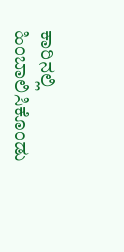ಕಾರಿನಲ್ಲಿ ಹಿಂಬಾಲಿಸಿಕೊಂಡು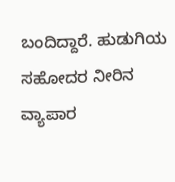ಬಂದಿದ್ದಾರೆ. ಹುಡುಗಿಯ ಸಹೋದರ ನೀರಿನ ವ್ಯಾಪಾರ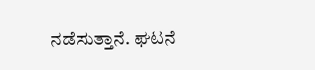ನಡೆಸುತ್ತಾನೆ. ಘಟನೆ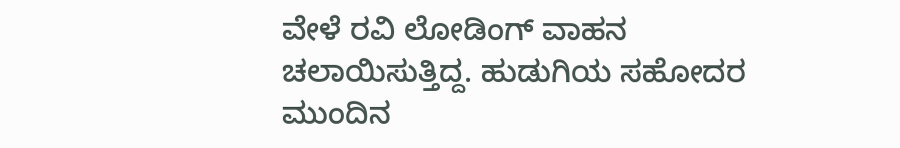ವೇಳೆ ರವಿ ಲೋಡಿಂಗ್ ವಾಹನ ಚಲಾಯಿಸುತ್ತಿದ್ದ. ಹುಡುಗಿಯ ಸಹೋದರ ಮುಂದಿನ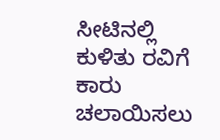ಸೀಟಿನಲ್ಲಿ ಕುಳಿತು ರವಿಗೆ ಕಾರು ಚಲಾಯಿಸಲು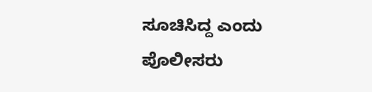ಸೂಚಿಸಿದ್ದ ಎಂದು ಪೊಲೀಸರು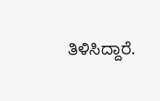ತಿಳಿಸಿದ್ದಾರೆ.